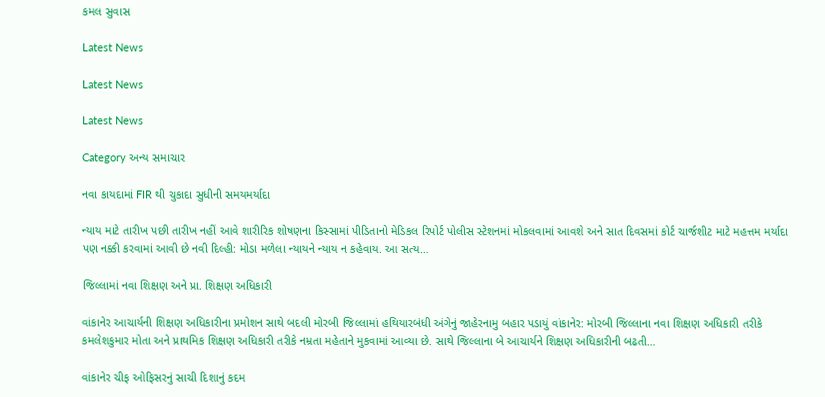કમલ સુવાસ

Latest News

Latest News

Latest News

Category અન્ય સમાચાર

નવા કાયદામાં FIR થી ચુકાદા સુધીની સમયમર્યાદા

ન્યાય માટે તારીખ પછી તારીખ નહીં આવે શારીરિક શોષણના કિસ્સામાં પીડિતાનો મેડિકલ રિપોર્ટ પોલીસ સ્ટેશનમાં મોકલવામાં આવશે અને સાત દિવસમાં કોર્ટ ચાર્જશીટ માટે મહત્તમ મર્યાદા પણ નક્કી કરવામાં આવી છે નવી દિલ્હી: મોડા મળેલા ન્યાયને ન્યાય ન કહેવાય. આ સત્ય…

જિલ્લામાં નવા શિક્ષણ અને પ્રા. શિક્ષણ અધિકારી

વાંકાનેર આચાર્યની શિક્ષણ અધિકારીના પ્રમોશન સાથે બદલી મોરબી જિલ્લામાં હથિયારબંધી અંગેનું જાહેરનામુ બહાર પડાયું વાંકાનેર: મોરબી જિલ્લાના નવા શિક્ષણ અધિકારી તરીકે કમલેશકુમાર મોતા અને પ્રાથમિક શિક્ષણ અધિકારી તરીકે નમ્રતા મહેતાને મુકવામાં આવ્યા છે. સાથે જિલ્લાના બે આચાર્યને શિક્ષણ અધિકારીની બઢતી…

વાંકાનેર ચીફ ઓફિસરનું સાચી દિશાનું કદમ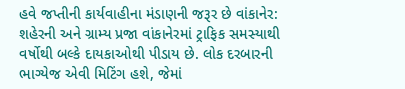હવે જપ્તીની કાર્યવાહીના મંડાણની જરૂર છે વાંકાનેર: શહેરની અને ગ્રામ્ય પ્રજા વાંકાનેરમાં ટ્રાફિક સમસ્યાથી વર્ષોથી બલ્કે દાયકાઓથી પીડાય છે. લોક દરબારની ભાગ્યેજ એવી મિટિંગ હશે, જેમાં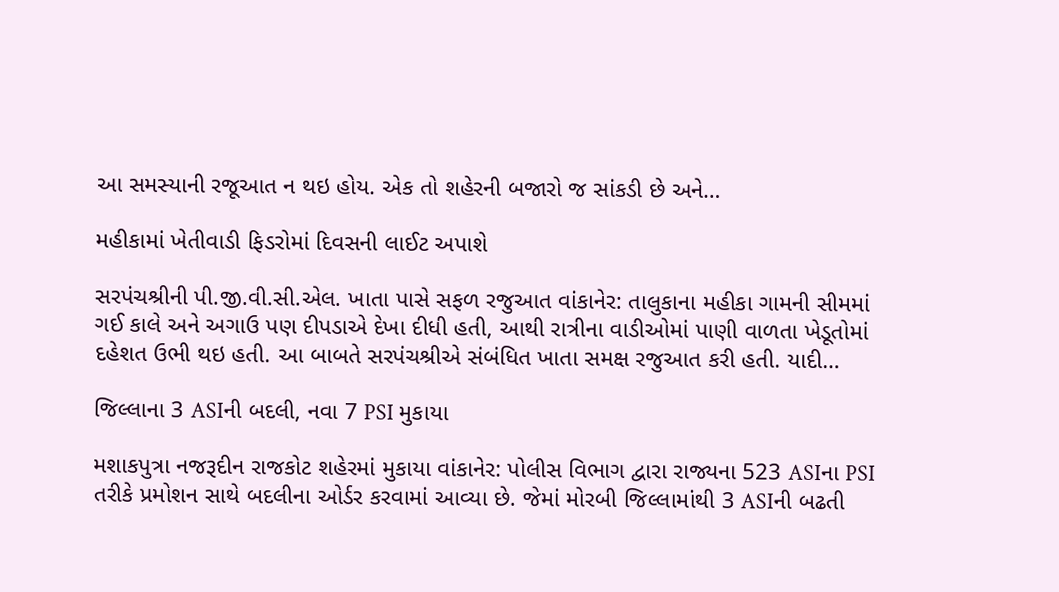આ સમસ્યાની રજૂઆત ન થઇ હોય. એક તો શહેરની બજારો જ સાંકડી છે અને…

મહીકામાં ખેતીવાડી ફિડરોમાં દિવસની લાઈટ અપાશે

સરપંચશ્રીની પી.જી.વી.સી.એલ. ખાતા પાસે સફળ રજુઆત વાંકાનેર: તાલુકાના મહીકા ગામની સીમમાં ગઈ કાલે અને અગાઉ પણ દીપડાએ દેખા દીધી હતી, આથી રાત્રીના વાડીઓમાં પાણી વાળતા ખેડૂતોમાં દહેશત ઉભી થઇ હતી. આ બાબતે સરપંચશ્રીએ સંબંધિત ખાતા સમક્ષ રજુઆત કરી હતી. યાદી…

જિલ્લાના 3 ASIની બદલી, નવા 7 PSI મુકાયા

મશાકપુત્રા નજરૂદીન રાજકોટ શહેરમાં મુકાયા વાંકાનેર: પોલીસ વિભાગ દ્વારા રાજ્યના 523 ASIના PSI તરીકે પ્રમોશન સાથે બદલીના ઓર્ડર કરવામાં આવ્યા છે. જેમાં મોરબી જિલ્લામાંથી 3 ASIની બઢતી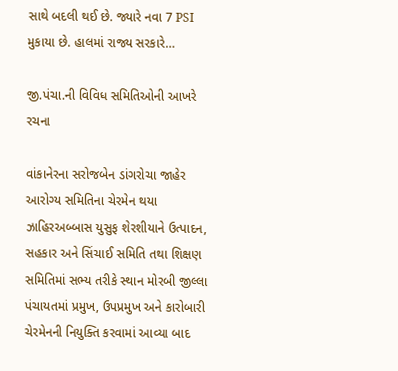સાથે બદલી થઈ છે. જ્યારે નવા 7 PSI મુકાયા છે. હાલમાં રાજ્ય સરકારે…

જી.પંચા.ની વિવિધ સમિતિઓની આખરે રચના

વાંકાનેરના સરોજબેન ડાંગરોચા જાહેર આરોગ્ય સમિતિના ચેરમેન થયા ઝાહિરઅબ્બાસ યુસુફ શેરશીયાને ઉત્પાદન, સહકાર અને સિંચાઈ સમિતિ તથા શિક્ષણ સમિતિમાં સભ્ય તરીકે સ્થાન મોરબી જીલ્લા પંચાયતમાં પ્રમુખ, ઉપપ્રમુખ અને કારોબારી ચેરમેનની નિયુક્તિ કરવામાં આવ્યા બાદ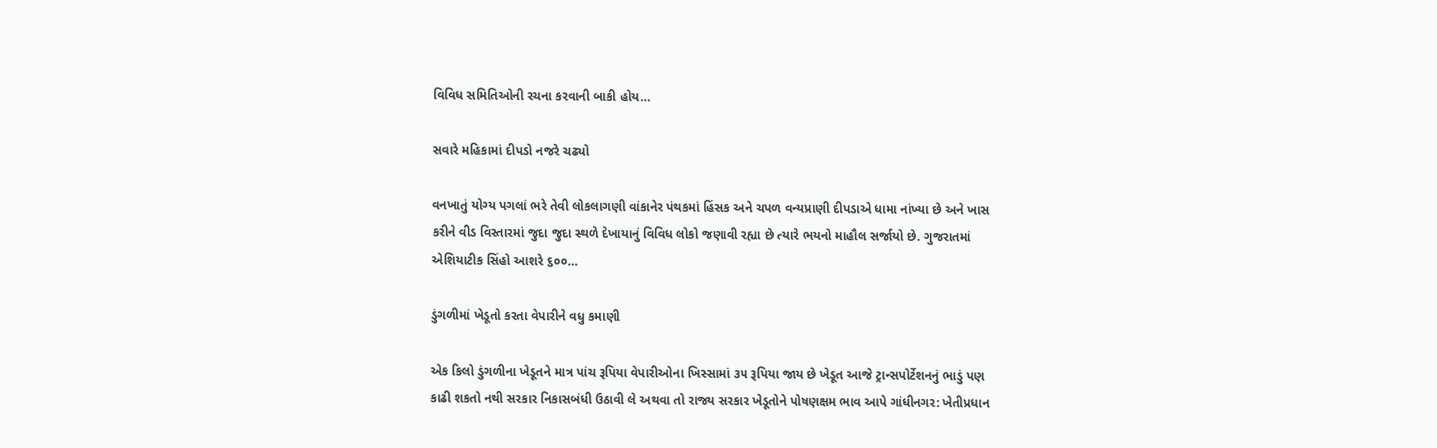વિવિધ સમિતિઓની રચના કરવાની બાકી હોય…

સવારે મહિકામાં દીપડો નજરે ચઢ્યો

વનખાતું યોગ્ય પગલાં ભરે તેવી લોકલાગણી વાંકાનેર પંથકમાં હિંસક અને ચપળ વન્યપ્રાણી દીપડાએ ધામા નાંખ્યા છે અને ખાસ કરીને વીડ વિસ્તારમાં જુદા જુદા સ્થળે દેખાયાનું વિવિધ લોકો જણાવી રહ્યા છે ત્યારે ભયનો માહૌલ સર્જાયો છે. ગુજરાતમાં એશિયાટીક સિંહો આશરે ૬૦૦…

ડુંગળીમાં ખેડૂતો કરતા વેપારીને વધુ કમાણી

એક કિલો ડુંગળીના ખેડૂતને માત્ર પાંચ રૂપિયા વેપારીઓના ખિસ્સામાં ૩૫ રૂપિયા જાય છે ખેડૂત આજે ટ્રાન્સપોર્ટેશનનું ભાડું પણ કાઢી શકતો નથી સરકાર નિકાસબંધી ઉઠાવી લે અથવા તો રાજ્ય સરકાર ખેડૂતોને પોષણક્ષમ ભાવ આપે ગાંધીનગર: ખેતીપ્રધાન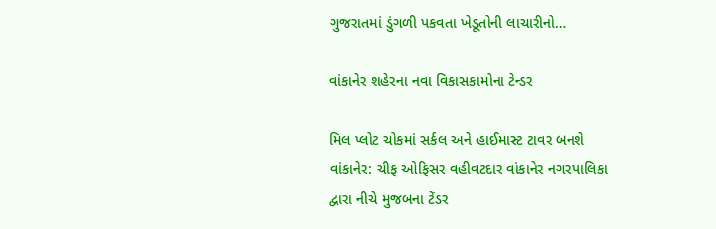ગુજરાતમાં ડુંગળી પકવતા ખેડૂતોની લાચારીનો…

વાંકાનેર શહેરના નવા વિકાસકામોના ટેન્ડર

મિલ પ્લોટ ચોકમાં સર્કલ અને હાઈમાસ્ટ ટાવર બનશે વાંકાનેર: ચીફ ઓફિસર વહીવટદાર વાંકાનેર નગરપાલિકા દ્વારા નીચે મુજબના ટેંડર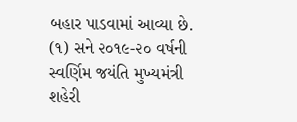બહાર પાડવામાં આવ્યા છે. (૧) સને ૨૦૧૯-૨૦ વર્ષની સ્વર્ણિમ જયંતિ મુખ્યમંત્રી શહેરી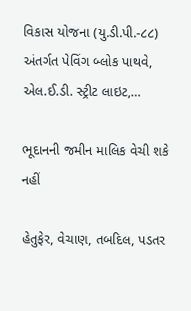વિકાસ યોજના (યુ.ડી.પી.-૮૮) અંતર્ગત પેવિંગ બ્લોક પાથવે, એલ.ઈ.ડી. સ્ટ્રીટ લાઇટ,…

ભૂદાનની જમીન માલિક વેચી શકે નહીં

હેતુફેર, વેચાણ, તબદિલ, પડતર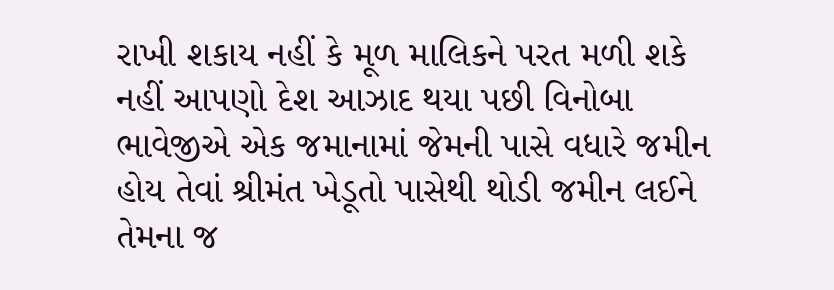રાખી શકાય નહીં કે મૂળ માલિકને પરત મળી શકે નહીં આપણો દેશ આઝાદ થયા પછી વિનોબા ભાવેજીએ એક જમાનામાં જેમની પાસે વધારે જમીન હોય તેવાં શ્રીમંત ખેડૂતો પાસેથી થોડી જમીન લઈને તેમના જ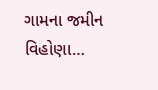ગામના જમીન વિહોણા…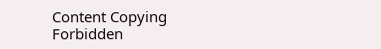Content Copying Forbidden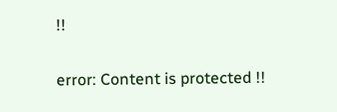!!

error: Content is protected !!